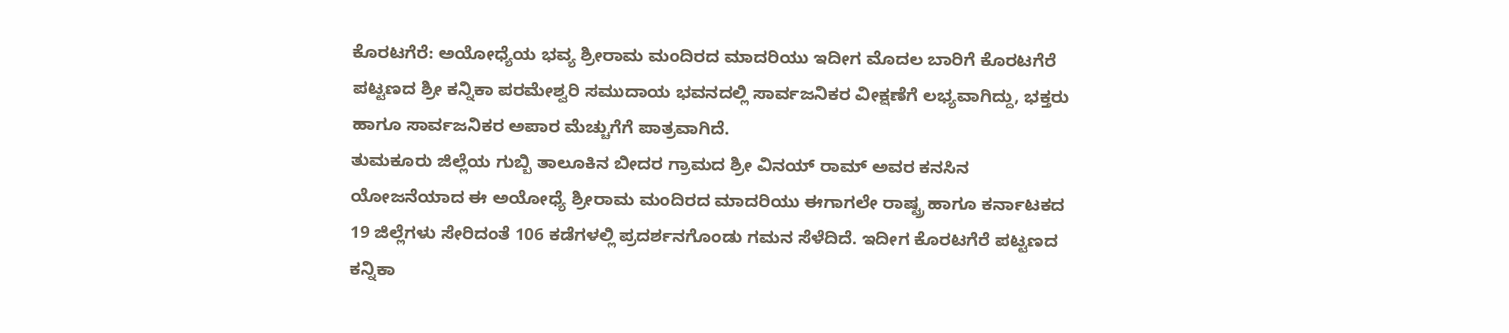ಕೊರಟಗೆರೆ: ಅಯೋಧ್ಯೆಯ ಭವ್ಯ ಶ್ರೀರಾಮ ಮಂದಿರದ ಮಾದರಿಯು ಇದೀಗ ಮೊದಲ ಬಾರಿಗೆ ಕೊರಟಗೆರೆ ಪಟ್ಟಣದ ಶ್ರೀ ಕನ್ನಿಕಾ ಪರಮೇಶ್ವರಿ ಸಮುದಾಯ ಭವನದಲ್ಲಿ ಸಾರ್ವಜನಿಕರ ವೀಕ್ಷಣೆಗೆ ಲಭ್ಯವಾಗಿದ್ದು, ಭಕ್ತರು ಹಾಗೂ ಸಾರ್ವಜನಿಕರ ಅಪಾರ ಮೆಚ್ಚುಗೆಗೆ ಪಾತ್ರವಾಗಿದೆ.
ತುಮಕೂರು ಜಿಲ್ಲೆಯ ಗುಬ್ಬಿ ತಾಲೂಕಿನ ಬೀದರ ಗ್ರಾಮದ ಶ್ರೀ ವಿನಯ್ ರಾಮ್ ಅವರ ಕನಸಿನ ಯೋಜನೆಯಾದ ಈ ಅಯೋಧ್ಯೆ ಶ್ರೀರಾಮ ಮಂದಿರದ ಮಾದರಿಯು ಈಗಾಗಲೇ ರಾಷ್ಟ್ರ ಹಾಗೂ ಕರ್ನಾಟಕದ 19 ಜಿಲ್ಲೆಗಳು ಸೇರಿದಂತೆ 106 ಕಡೆಗಳಲ್ಲಿ ಪ್ರದರ್ಶನಗೊಂಡು ಗಮನ ಸೆಳೆದಿದೆ. ಇದೀಗ ಕೊರಟಗೆರೆ ಪಟ್ಟಣದ ಕನ್ನಿಕಾ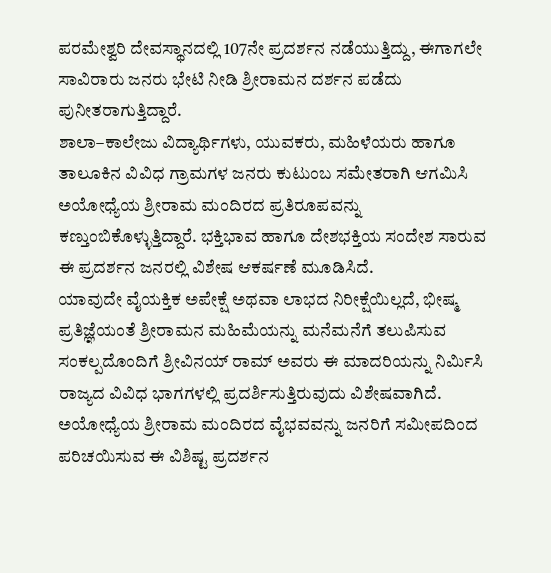ಪರಮೇಶ್ವರಿ ದೇವಸ್ಥಾನದಲ್ಲಿ 107ನೇ ಪ್ರದರ್ಶನ ನಡೆಯುತ್ತಿದ್ದು, ಈಗಾಗಲೇ ಸಾವಿರಾರು ಜನರು ಭೇಟಿ ನೀಡಿ ಶ್ರೀರಾಮನ ದರ್ಶನ ಪಡೆದು ಪುನೀತರಾಗುತ್ತಿದ್ದಾರೆ.
ಶಾಲಾ–ಕಾಲೇಜು ವಿದ್ಯಾರ್ಥಿಗಳು, ಯುವಕರು, ಮಹಿಳೆಯರು ಹಾಗೂ ತಾಲೂಕಿನ ವಿವಿಧ ಗ್ರಾಮಗಳ ಜನರು ಕುಟುಂಬ ಸಮೇತರಾಗಿ ಆಗಮಿಸಿ ಅಯೋಧ್ಯೆಯ ಶ್ರೀರಾಮ ಮಂದಿರದ ಪ್ರತಿರೂಪವನ್ನು ಕಣ್ತುಂಬಿಕೊಳ್ಳುತ್ತಿದ್ದಾರೆ. ಭಕ್ತಿಭಾವ ಹಾಗೂ ದೇಶಭಕ್ತಿಯ ಸಂದೇಶ ಸಾರುವ ಈ ಪ್ರದರ್ಶನ ಜನರಲ್ಲಿ ವಿಶೇಷ ಆಕರ್ಷಣೆ ಮೂಡಿಸಿದೆ.
ಯಾವುದೇ ವೈಯಕ್ತಿಕ ಅಪೇಕ್ಷೆ ಅಥವಾ ಲಾಭದ ನಿರೀಕ್ಷೆಯಿಲ್ಲದೆ, ಭೀಷ್ಮ ಪ್ರತಿಜ್ಞೆಯಂತೆ ಶ್ರೀರಾಮನ ಮಹಿಮೆಯನ್ನು ಮನೆಮನೆಗೆ ತಲುಪಿಸುವ ಸಂಕಲ್ಪದೊಂದಿಗೆ ಶ್ರೀವಿನಯ್ ರಾಮ್ ಅವರು ಈ ಮಾದರಿಯನ್ನು ನಿರ್ಮಿಸಿ ರಾಜ್ಯದ ವಿವಿಧ ಭಾಗಗಳಲ್ಲಿ ಪ್ರದರ್ಶಿಸುತ್ತಿರುವುದು ವಿಶೇಷವಾಗಿದೆ.
ಅಯೋಧ್ಯೆಯ ಶ್ರೀರಾಮ ಮಂದಿರದ ವೈಭವವನ್ನು ಜನರಿಗೆ ಸಮೀಪದಿಂದ ಪರಿಚಯಿಸುವ ಈ ವಿಶಿಷ್ಟ ಪ್ರದರ್ಶನ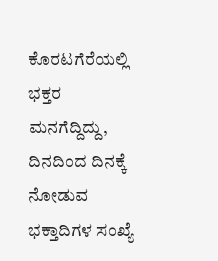ಕೊರಟಗೆರೆಯಲ್ಲಿ ಭಕ್ತರ ಮನಗೆದ್ದಿದ್ದು, ದಿನದಿಂದ ದಿನಕ್ಕೆ ನೋಡುವ ಭಕ್ತಾದಿಗಳ ಸಂಖ್ಯೆ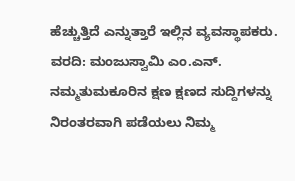ಹೆಚ್ಚುತ್ತಿದೆ ಎನ್ನುತ್ತಾರೆ ಇಲ್ಲಿನ ವ್ಯವಸ್ಥಾಪಕರು.
ವರದಿ: ಮಂಜುಸ್ವಾಮಿ ಎಂ.ಎನ್.
ನಮ್ಮತುಮಕೂರಿನ ಕ್ಷಣ ಕ್ಷಣದ ಸುದ್ದಿಗಳನ್ನು ನಿರಂತರವಾಗಿ ಪಡೆಯಲು ನಿಮ್ಮ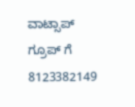ವಾಟ್ಸಾಪ್ ಗ್ರೂಪ್ ಗೆ 8123382149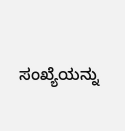ಸಂಖ್ಯೆಯನ್ನು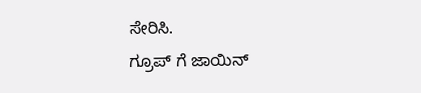ಸೇರಿಸಿ.
ಗ್ರೂಪ್ ಗೆ ಜಾಯಿನ್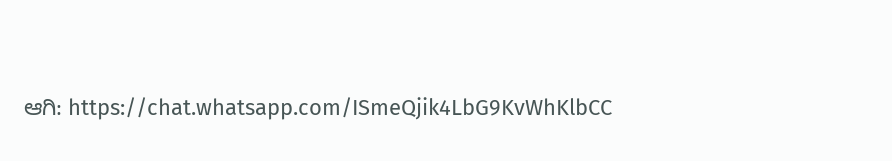ಆಗಿ: https://chat.whatsapp.com/ISmeQjik4LbG9KvWhKlbCC